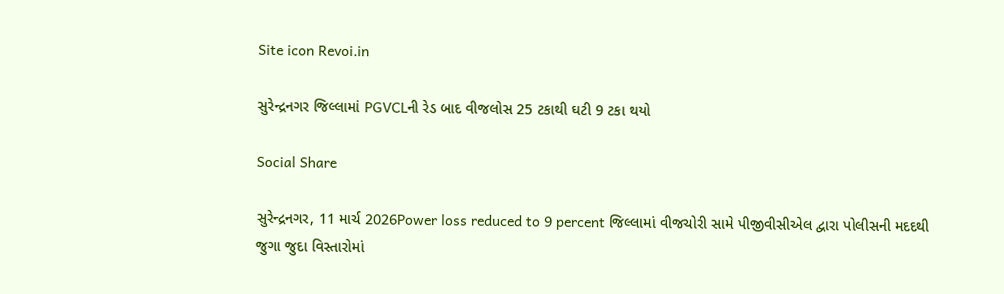Site icon Revoi.in

સુરેન્દ્રનગર જિલ્લામાં PGVCLની રેડ બાદ વીજલોસ 25 ટકાથી ઘટી 9 ટકા થયો

Social Share

સુરેન્દ્રનગર, 11 માર્ચ 2026Power loss reduced to 9 percent જિલ્લામાં વીજચોરી સામે પીજીવીસીએલ દ્વારા પોલીસની મદદથી જુગા જુદા વિસ્તારોમાં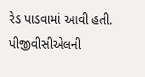રેડ પાડવામાં આવી હતી. પીજીવીસીએલની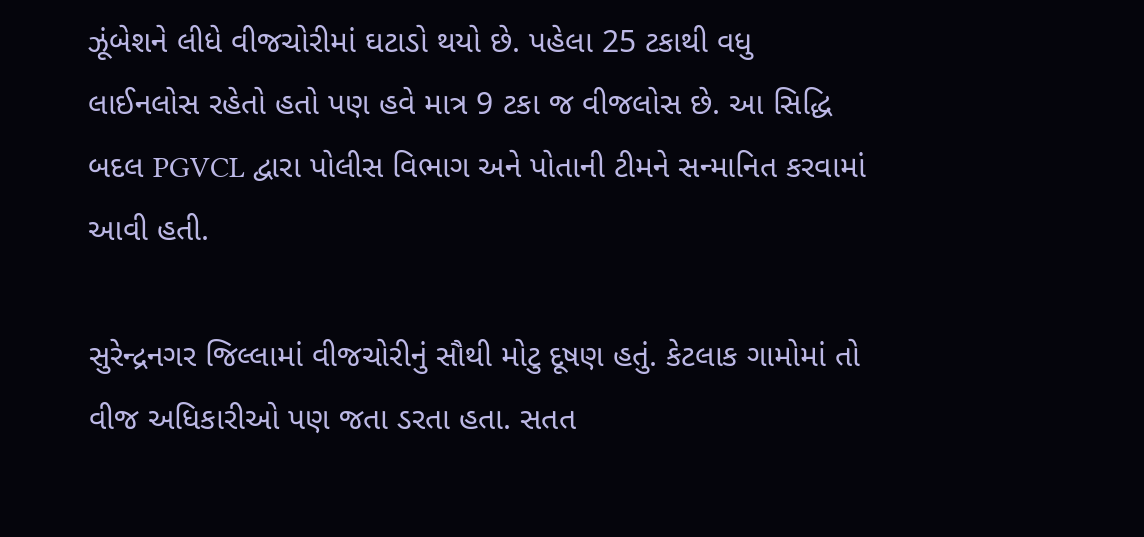ઝૂંબેશને લીધે વીજચોરીમાં ઘટાડો થયો છે. પહેલા 25 ટકાથી વધુ લાઈનલોસ રહેતો હતો પણ હવે માત્ર 9 ટકા જ વીજલોસ છે. આ સિદ્ધિ બદલ PGVCL દ્વારા પોલીસ વિભાગ અને પોતાની ટીમને સન્માનિત કરવામાં આવી હતી.

સુરેન્દ્રનગર જિલ્લામાં વીજચોરીનું સૌથી મોટુ દૂષણ હતું. કેટલાક ગામોમાં તો વીજ અધિકારીઓ પણ જતા ડરતા હતા. સતત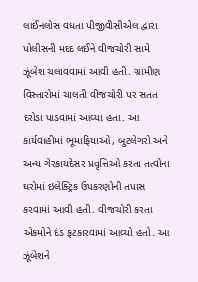લાઈનલોસ વધતા પીજીવીસીએલ દ્વારા પોલીસની મદદ લઈને વીજચોરી સામે ઝૂંબેશ ચલાવવામાં આવી હતી. ગ્રામીણ વિસ્તારોમાં ચાલતી વીજચોરી પર સતત દરોડા પાડવામાં આવ્યા હતા. આ કાર્યવાહીમાં ભૂમાફિયાઓ, બુટલેગરો અને અન્ય ગેરકાયદેસર પ્રવૃત્તિઓ કરતા તત્વોના ઘરોમાં ઇલેક્ટ્રિક ઉપકરણોની તપાસ કરવામાં આવી હતી. વીજચોરી કરતા એકમોને દંડ ફટકારવામાં આવ્યો હતો. આ ઝૂંબેશને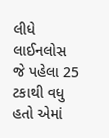લીધે લાઈનલોસ જે પહેલા 25 ટકાથી વધુ હતો એમાં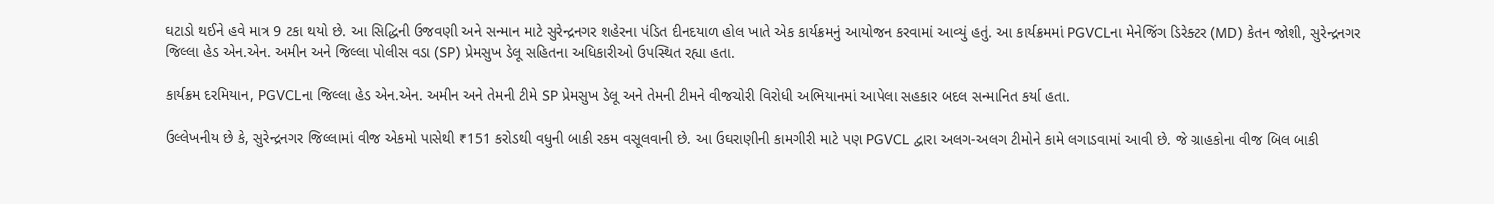ઘટાડો થઈને હવે માત્ર 9 ટકા થયો છે. આ સિદ્ધિની ઉજવણી અને સન્માન માટે સુરેન્દ્રનગર શહેરના પંડિત દીનદયાળ હોલ ખાતે એક કાર્યક્રમનું આયોજન કરવામાં આવ્યું હતું. આ કાર્યક્રમમાં PGVCLના મેનેજિંગ ડિરેક્ટર (MD) કેતન જોશી, સુરેન્દ્રનગર જિલ્લા હેડ એન.એન. અમીન અને જિલ્લા પોલીસ વડા (SP) પ્રેમસુખ ડેલૂ સહિતના અધિકારીઓ ઉપસ્થિત રહ્યા હતા.

કાર્યક્રમ દરમિયાન, PGVCLના જિલ્લા હેડ એન.એન. અમીન અને તેમની ટીમે SP પ્રેમસુખ ડેલૂ અને તેમની ટીમને વીજચોરી વિરોધી અભિયાનમાં આપેલા સહકાર બદલ સન્માનિત કર્યા હતા.

ઉલ્લેખનીય છે કે, સુરેન્દ્રનગર જિલ્લામાં વીજ એકમો પાસેથી ₹151 કરોડથી વધુની બાકી રકમ વસૂલવાની છે. આ ઉઘરાણીની કામગીરી માટે પણ PGVCL દ્વારા અલગ-અલગ ટીમોને કામે લગાડવામાં આવી છે. જે ગ્રાહકોના વીજ બિલ બાકી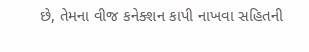છે, તેમના વીજ કનેક્શન કાપી નાખવા સહિતની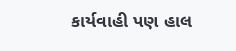કાર્યવાહી પણ હાલ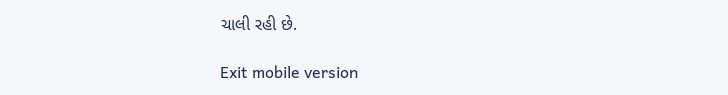ચાલી રહી છે.

Exit mobile version